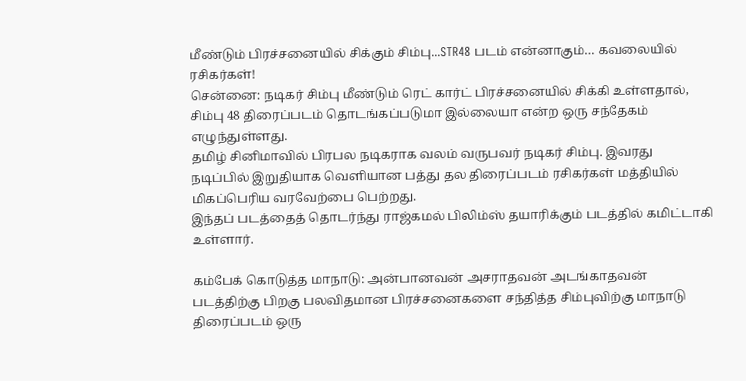மீண்டும் பிரச்சனையில் சிக்கும் சிம்பு...STR48 படம் என்னாகும்… கவலையில் ரசிகர்கள்!
சென்னை: நடிகர் சிம்பு மீண்டும் ரெட் கார்ட் பிரச்சனையில் சிக்கி உள்ளதால், சிம்பு 48 திரைப்படம் தொடங்கப்படுமா இல்லையா என்ற ஒரு சந்தேகம் எழுந்துள்ளது.
தமிழ் சினிமாவில் பிரபல நடிகராக வலம் வருபவர் நடிகர் சிம்பு. இவரது நடிப்பில் இறுதியாக வெளியான பத்து தல திரைப்படம் ரசிகர்கள் மத்தியில் மிகப்பெரிய வரவேற்பை பெற்றது.
இந்தப் படத்தைத் தொடர்ந்து ராஜ்கமல் பிலிம்ஸ் தயாரிக்கும் படத்தில் கமிட்டாகி உள்ளார்.

கம்பேக் கொடுத்த மாநாடு: அன்பானவன் அசராதவன் அடங்காதவன் படத்திற்கு பிறகு பலவிதமான பிரச்சனைகளை சந்தித்த சிம்புவிற்கு மாநாடு திரைப்படம் ஒரு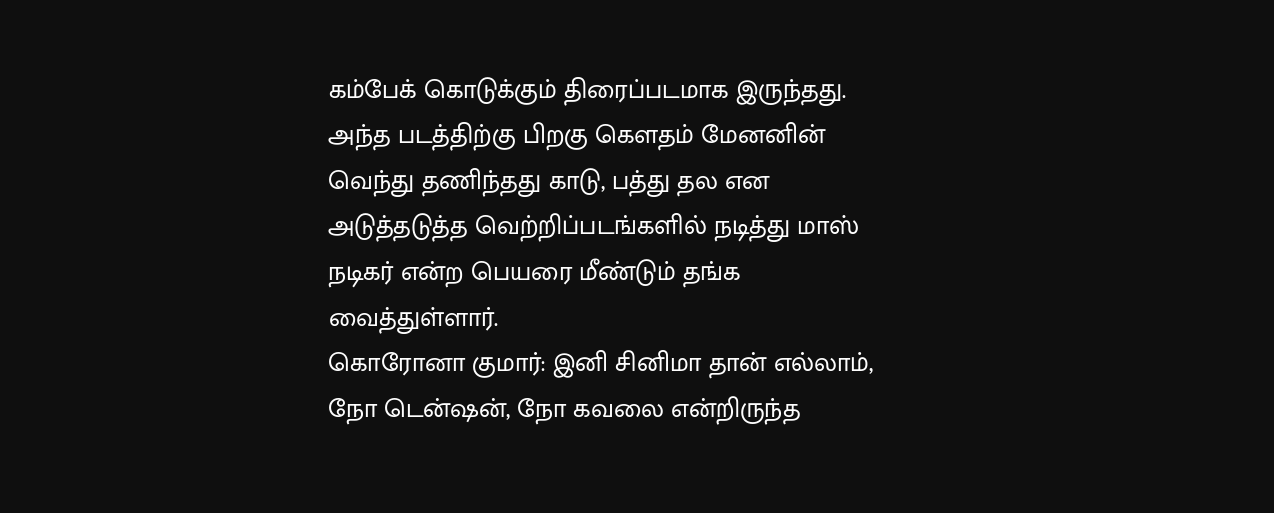கம்பேக் கொடுக்கும் திரைப்படமாக இருந்தது. அந்த படத்திற்கு பிறகு கௌதம் மேனனின் வெந்து தணிந்தது காடு, பத்து தல என அடுத்தடுத்த வெற்றிப்படங்களில் நடித்து மாஸ் நடிகர் என்ற பெயரை மீண்டும் தங்க வைத்துள்ளார்.
கொரோனா குமார்: இனி சினிமா தான் எல்லாம், நோ டென்ஷன், நோ கவலை என்றிருந்த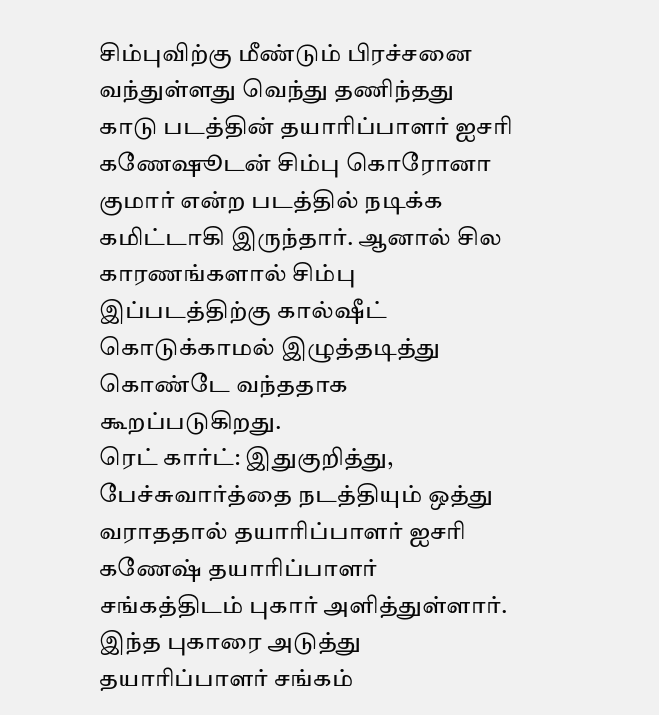சிம்புவிற்கு மீண்டும் பிரச்சனை வந்துள்ளது வெந்து தணிந்தது காடு படத்தின் தயாரிப்பாளர் ஐசரி கணேஷூடன் சிம்பு கொரோனா குமார் என்ற படத்தில் நடிக்க கமிட்டாகி இருந்தார். ஆனால் சில காரணங்களால் சிம்பு இப்படத்திற்கு கால்ஷீட் கொடுக்காமல் இழுத்தடித்து கொண்டே வந்ததாக கூறப்படுகிறது.
ரெட் கார்ட்: இதுகுறித்து, பேச்சுவார்த்தை நடத்தியும் ஒத்து வராததால் தயாரிப்பாளர் ஐசரி கணேஷ் தயாரிப்பாளர் சங்கத்திடம் புகார் அளித்துள்ளார். இந்த புகாரை அடுத்து தயாரிப்பாளர் சங்கம்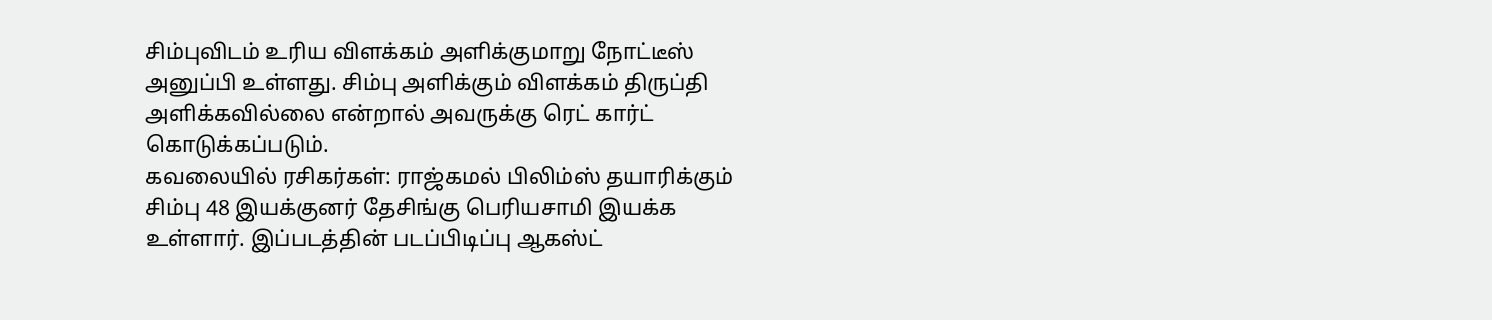சிம்புவிடம் உரிய விளக்கம் அளிக்குமாறு நோட்டீஸ் அனுப்பி உள்ளது. சிம்பு அளிக்கும் விளக்கம் திருப்தி அளிக்கவில்லை என்றால் அவருக்கு ரெட் கார்ட் கொடுக்கப்படும்.
கவலையில் ரசிகர்கள்: ராஜ்கமல் பிலிம்ஸ் தயாரிக்கும் சிம்பு 48 இயக்குனர் தேசிங்கு பெரியசாமி இயக்க உள்ளார். இப்படத்தின் படப்பிடிப்பு ஆகஸ்ட்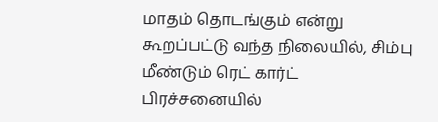மாதம் தொடங்கும் என்று கூறப்பட்டு வந்த நிலையில், சிம்பு மீண்டும் ரெட் கார்ட் பிரச்சனையில்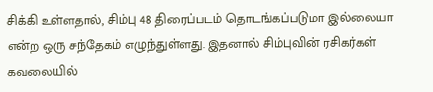சிக்கி உள்ளதால், சிம்பு 48 திரைப்படம் தொடங்கப்படுமா இல்லையா என்ற ஒரு சந்தேகம் எழுந்துள்ளது. இதனால் சிம்புவின் ரசிகர்கள் கவலையில்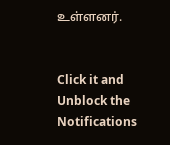உள்ளனர்.


Click it and Unblock the Notifications